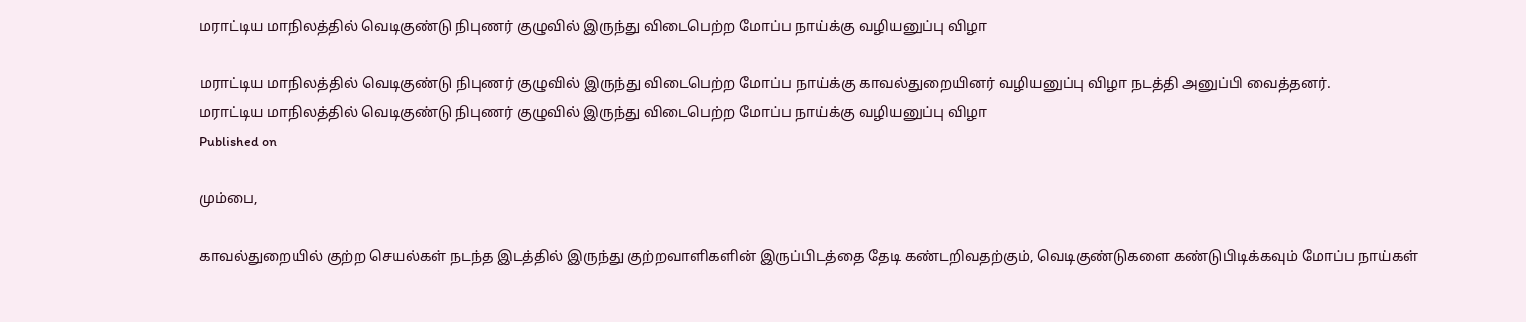மராட்டிய மாநிலத்தில் வெடிகுண்டு நிபுணர் குழுவில் இருந்து விடைபெற்ற மோப்ப நாய்க்கு வழியனுப்பு விழா

மராட்டிய மாநிலத்தில் வெடிகுண்டு நிபுணர் குழுவில் இருந்து விடைபெற்ற மோப்ப நாய்க்கு காவல்துறையினர் வழியனுப்பு விழா நடத்தி அனுப்பி வைத்தனர்.
மராட்டிய மாநிலத்தில் வெடிகுண்டு நிபுணர் குழுவில் இருந்து விடைபெற்ற மோப்ப நாய்க்கு வழியனுப்பு விழா
Published on

மும்பை,

காவல்துறையில் குற்ற செயல்கள் நடந்த இடத்தில் இருந்து குற்றவாளிகளின் இருப்பிடத்தை தேடி கண்டறிவதற்கும், வெடிகுண்டுகளை கண்டுபிடிக்கவும் மோப்ப நாய்கள்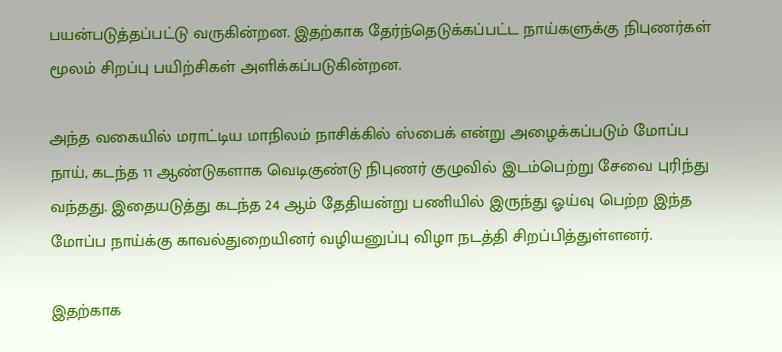பயன்படுத்தப்பட்டு வருகின்றன. இதற்காக தேர்ந்தெடுக்கப்பட்ட நாய்களுக்கு நிபுணர்கள் மூலம் சிறப்பு பயிற்சிகள் அளிக்கப்படுகின்றன.

அந்த வகையில் மராட்டிய மாநிலம் நாசிக்கில் ஸ்பைக் என்று அழைக்கப்படும் மோப்ப நாய், கடந்த 11 ஆண்டுகளாக வெடிகுண்டு நிபுணர் குழுவில் இடம்பெற்று சேவை புரிந்து வந்தது. இதையடுத்து கடந்த 24 ஆம் தேதியன்று பணியில் இருந்து ஓய்வு பெற்ற இந்த மோப்ப நாய்க்கு காவல்துறையினர் வழியனுப்பு விழா நடத்தி சிறப்பித்துள்ளனர்.

இதற்காக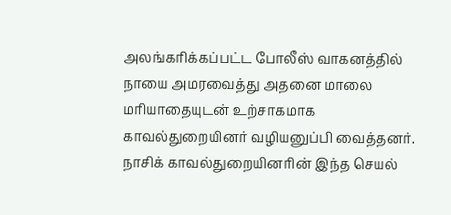அலங்கரிக்கப்பட்ட போலீஸ் வாகனத்தில் நாயை அமரவைத்து அதனை மாலை மரியாதையுடன் உற்சாகமாக காவல்துறையினர் வழியனுப்பி வைத்தனர். நாசிக் காவல்துறையினரின் இந்த செயல்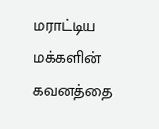மராட்டிய மக்களின் கவனத்தை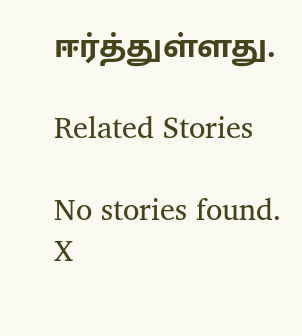ஈர்த்துள்ளது.

Related Stories

No stories found.
X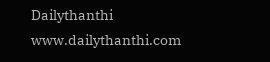Dailythanthi
www.dailythanthi.com